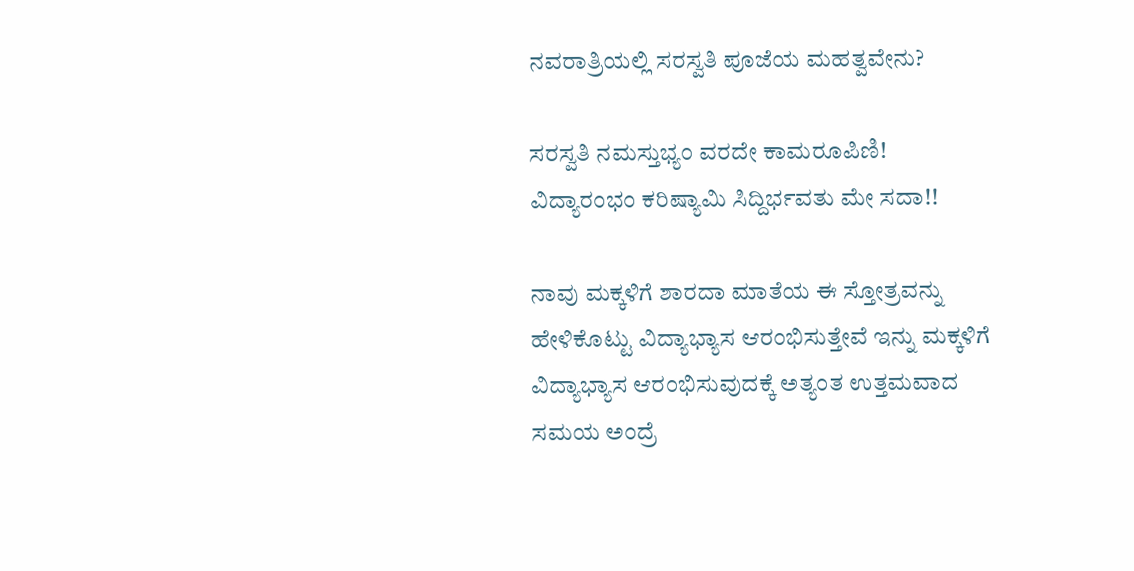ನವರಾತ್ರಿಯಲ್ಲಿ ಸರಸ್ವತಿ ಪೂಜೆಯ ಮಹತ್ವವೇನು?

ಸರಸ್ವತಿ ನಮಸ್ತುಭ್ಯಂ ವರದೇ ಕಾಮರೂಪಿಣಿ!
ವಿದ್ಯಾರಂಭಂ ಕರಿಷ್ಯಾಮಿ ಸಿದ್ದಿರ್ಭವತು ಮೇ ಸದಾ!!

ನಾವು ಮಕ್ಕಳಿಗೆ ಶಾರದಾ ಮಾತೆಯ ಈ ಸ್ತೋತ್ರವನ್ನು ಹೇಳಿಕೊಟ್ಟು ವಿದ್ಯಾಭ್ಯಾಸ ಆರಂಭಿಸುತ್ತೇವೆ ಇನ್ನು ಮಕ್ಕಳಿಗೆ ವಿದ್ಯಾಭ್ಯಾಸ ಆರಂಭಿಸುವುದಕ್ಕೆ ಅತ್ಯಂತ ಉತ್ತಮವಾದ ಸಮಯ ಅಂದ್ರೆ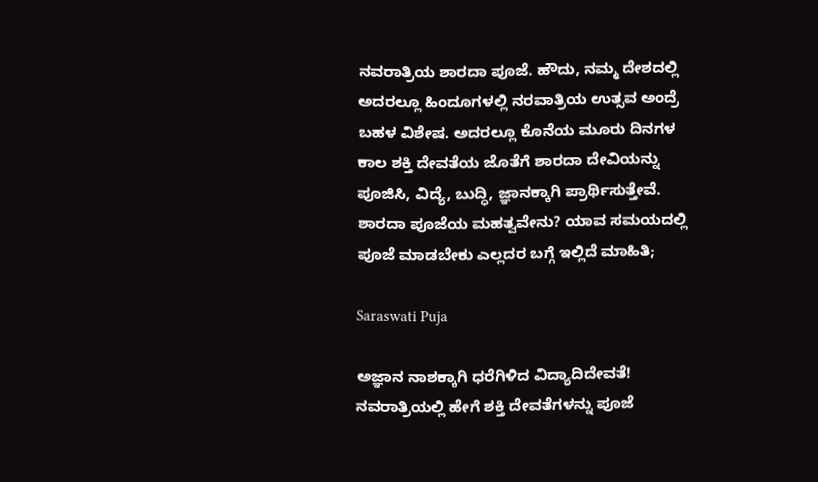ನವರಾತ್ರಿಯ ಶಾರದಾ ಪೂಜೆ. ಹೌದು, ನಮ್ಮ ದೇಶದಲ್ಲಿ ಅದರಲ್ಲೂ ಹಿಂದೂಗಳಲ್ಲಿ ನರವಾತ್ರಿಯ ಉತ್ಸವ ಅಂದ್ರೆ ಬಹಳ ವಿಶೇಷ. ಅದರಲ್ಲೂ ಕೊನೆಯ ಮೂರು ದಿನಗಳ ಕಾಲ ಶಕ್ತಿ ದೇವತೆಯ ಜೊತೆಗೆ ಶಾರದಾ ದೇವಿಯನ್ನು ಪೂಜಿಸಿ, ವಿದ್ಯೆ, ಬುದ್ಧಿ, ಜ್ಞಾನಕ್ಕಾಗಿ ಪ್ರಾರ್ಥಿಸುತ್ತೇವೆ. ಶಾರದಾ ಪೂಜೆಯ ಮಹತ್ವವೇನು? ಯಾವ ಸಮಯದಲ್ಲಿ ಪೂಜೆ ಮಾಡಬೇಕು ಎಲ್ಲದರ ಬಗ್ಗೆ ಇಲ್ಲಿದೆ ಮಾಹಿತಿ;

Saraswati Puja

ಅಜ್ಞಾನ ನಾಶಕ್ಕಾಗಿ ಧರೆಗಿಳಿದ ವಿದ್ಯಾದಿದೇವತೆ!
ನವರಾತ್ರಿಯಲ್ಲಿ ಹೇಗೆ ಶಕ್ತಿ ದೇವತೆಗಳನ್ನು ಪೂಜೆ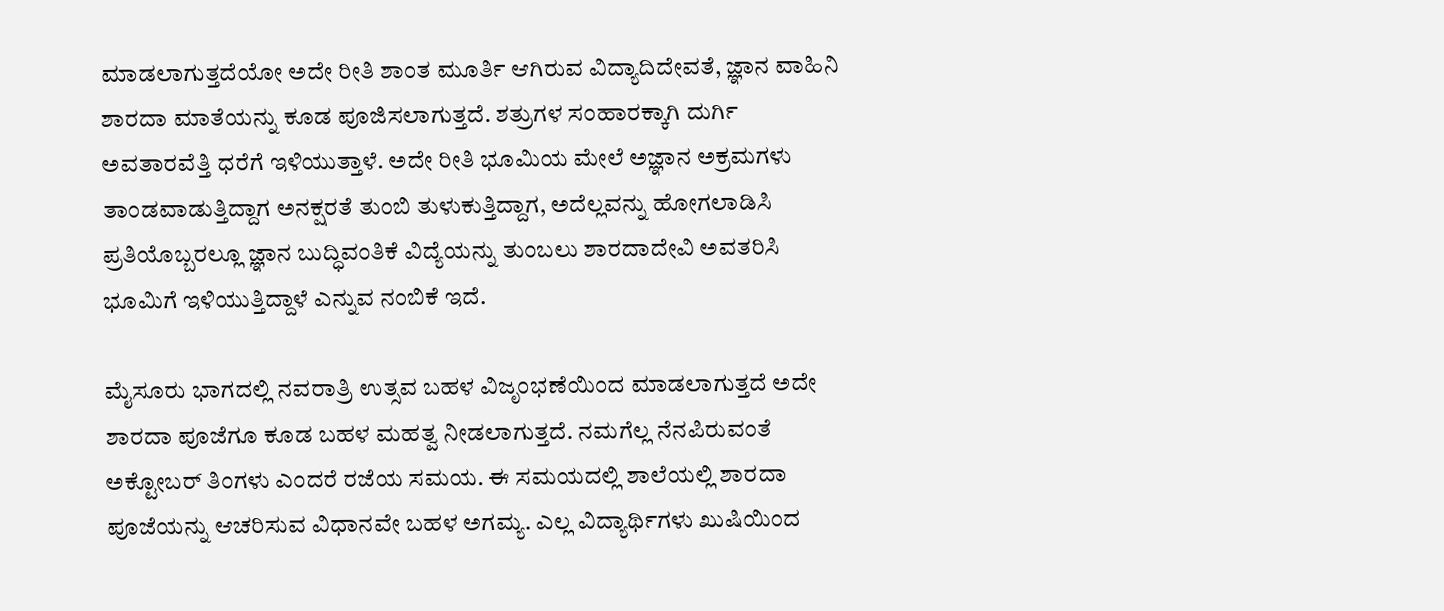ಮಾಡಲಾಗುತ್ತದೆಯೋ ಅದೇ ರೀತಿ ಶಾಂತ ಮೂರ್ತಿ ಆಗಿರುವ ವಿದ್ಯಾದಿದೇವತೆ, ಜ್ಞಾನ ವಾಹಿನಿ ಶಾರದಾ ಮಾತೆಯನ್ನು ಕೂಡ ಪೂಜಿಸಲಾಗುತ್ತದೆ. ಶತ್ರುಗಳ ಸಂಹಾರಕ್ಕಾಗಿ ದುರ್ಗಿ ಅವತಾರವೆತ್ತಿ ಧರೆಗೆ ಇಳಿಯುತ್ತಾಳೆ. ಅದೇ ರೀತಿ ಭೂಮಿಯ ಮೇಲೆ ಅಜ್ಞಾನ ಅಕ್ರಮಗಳು ತಾಂಡವಾಡುತ್ತಿದ್ದಾಗ ಅನಕ್ಷರತೆ ತುಂಬಿ ತುಳುಕುತ್ತಿದ್ದಾಗ, ಅದೆಲ್ಲವನ್ನು ಹೋಗಲಾಡಿಸಿ ಪ್ರತಿಯೊಬ್ಬರಲ್ಲೂ ಜ್ಞಾನ ಬುದ್ಧಿವಂತಿಕೆ ವಿದ್ಯೆಯನ್ನು ತುಂಬಲು ಶಾರದಾದೇವಿ ಅವತರಿಸಿ ಭೂಮಿಗೆ ಇಳಿಯುತ್ತಿದ್ದಾಳೆ ಎನ್ನುವ ನಂಬಿಕೆ ಇದೆ.

ಮೈಸೂರು ಭಾಗದಲ್ಲಿ ನವರಾತ್ರಿ ಉತ್ಸವ ಬಹಳ ವಿಜೃಂಭಣೆಯಿಂದ ಮಾಡಲಾಗುತ್ತದೆ ಅದೇ ಶಾರದಾ ಪೂಜೆಗೂ ಕೂಡ ಬಹಳ ಮಹತ್ವ ನೀಡಲಾಗುತ್ತದೆ. ನಮಗೆಲ್ಲ ನೆನಪಿರುವಂತೆ ಅಕ್ಟೋಬರ್ ತಿಂಗಳು ಎಂದರೆ ರಜೆಯ ಸಮಯ. ಈ ಸಮಯದಲ್ಲಿ ಶಾಲೆಯಲ್ಲಿ ಶಾರದಾ ಪೂಜೆಯನ್ನು ಆಚರಿಸುವ ವಿಧಾನವೇ ಬಹಳ ಅಗಮ್ಯ. ಎಲ್ಲ ವಿದ್ಯಾರ್ಥಿಗಳು ಖುಷಿಯಿಂದ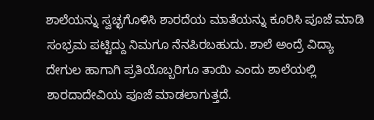ಶಾಲೆಯನ್ನು ಸ್ವಚ್ಛಗೊಳಿಸಿ ಶಾರದೆಯ ಮಾತೆಯನ್ನು ಕೂರಿಸಿ ಪೂಜೆ ಮಾಡಿ ಸಂಭ್ರಮ ಪಟ್ಟಿದ್ದು ನಿಮಗೂ ನೆನಪಿರಬಹುದು. ಶಾಲೆ ಅಂದ್ರೆ ವಿದ್ಯಾ ದೇಗುಲ ಹಾಗಾಗಿ ಪ್ರತಿಯೊಬ್ಬರಿಗೂ ತಾಯಿ ಎಂದು ಶಾಲೆಯಲ್ಲಿ ಶಾರದಾದೇವಿಯ ಪೂಜೆ ಮಾಡಲಾಗುತ್ತದೆ.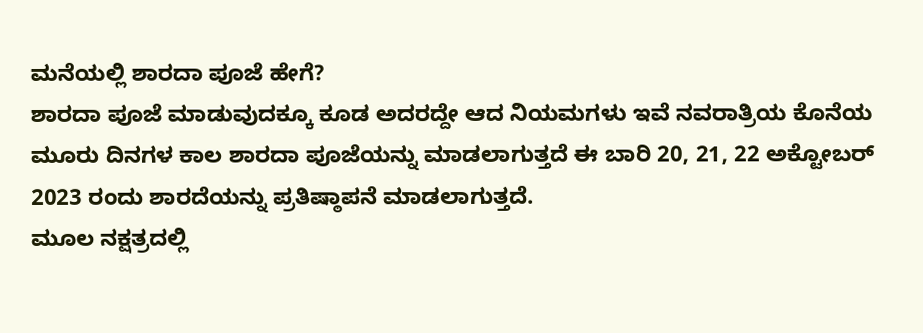ಮನೆಯಲ್ಲಿ ಶಾರದಾ ಪೂಜೆ ಹೇಗೆ?
ಶಾರದಾ ಪೂಜೆ ಮಾಡುವುದಕ್ಕೂ ಕೂಡ ಅದರದ್ದೇ ಆದ ನಿಯಮಗಳು ಇವೆ ನವರಾತ್ರಿಯ ಕೊನೆಯ ಮೂರು ದಿನಗಳ ಕಾಲ ಶಾರದಾ ಪೂಜೆಯನ್ನು ಮಾಡಲಾಗುತ್ತದೆ ಈ ಬಾರಿ 20, 21, 22 ಅಕ್ಟೋಬರ್ 2023 ರಂದು ಶಾರದೆಯನ್ನು ಪ್ರತಿಷ್ಠಾಪನೆ ಮಾಡಲಾಗುತ್ತದೆ.
ಮೂಲ ನಕ್ಷತ್ರದಲ್ಲಿ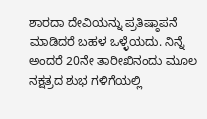ಶಾರದಾ ದೇವಿಯನ್ನು ಪ್ರತಿಷ್ಠಾಪನೆ ಮಾಡಿದರೆ ಬಹಳ ಒಳ್ಳೆಯದು. ನಿನ್ನೆ ಅಂದರೆ 20ನೇ ತಾರೀಖಿನಂದು ಮೂಲ ನಕ್ಷತ್ರದ ಶುಭ ಗಳಿಗೆಯಲ್ಲಿ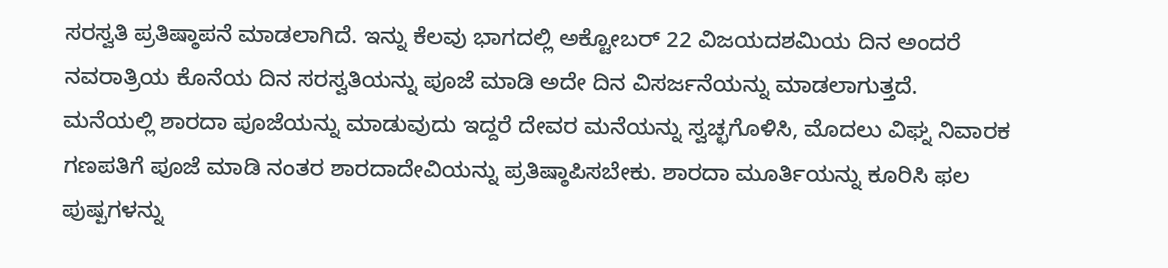ಸರಸ್ವತಿ ಪ್ರತಿಷ್ಠಾಪನೆ ಮಾಡಲಾಗಿದೆ. ಇನ್ನು ಕೆಲವು ಭಾಗದಲ್ಲಿ ಅಕ್ಟೋಬರ್ 22 ವಿಜಯದಶಮಿಯ ದಿನ ಅಂದರೆ ನವರಾತ್ರಿಯ ಕೊನೆಯ ದಿನ ಸರಸ್ವತಿಯನ್ನು ಪೂಜೆ ಮಾಡಿ ಅದೇ ದಿನ ವಿಸರ್ಜನೆಯನ್ನು ಮಾಡಲಾಗುತ್ತದೆ.
ಮನೆಯಲ್ಲಿ ಶಾರದಾ ಪೂಜೆಯನ್ನು ಮಾಡುವುದು ಇದ್ದರೆ ದೇವರ ಮನೆಯನ್ನು ಸ್ವಚ್ಛಗೊಳಿಸಿ, ಮೊದಲು ವಿಘ್ನ ನಿವಾರಕ ಗಣಪತಿಗೆ ಪೂಜೆ ಮಾಡಿ ನಂತರ ಶಾರದಾದೇವಿಯನ್ನು ಪ್ರತಿಷ್ಠಾಪಿಸಬೇಕು. ಶಾರದಾ ಮೂರ್ತಿಯನ್ನು ಕೂರಿಸಿ ಫಲ ಪುಷ್ಪಗಳನ್ನು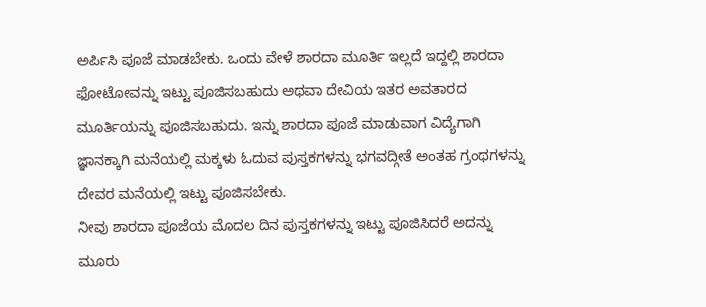ಅರ್ಪಿಸಿ ಪೂಜೆ ಮಾಡಬೇಕು. ಒಂದು ವೇಳೆ ಶಾರದಾ ಮೂರ್ತಿ ಇಲ್ಲದೆ ಇದ್ದಲ್ಲಿ ಶಾರದಾ ಫೋಟೋವನ್ನು ಇಟ್ಟು ಪೂಜಿಸಬಹುದು ಅಥವಾ ದೇವಿಯ ಇತರ ಅವತಾರದ ಮೂರ್ತಿಯನ್ನು ಪೂಜಿಸಬಹುದು. ಇನ್ನು ಶಾರದಾ ಪೂಜೆ ಮಾಡುವಾಗ ವಿದ್ಯೆಗಾಗಿ ಜ್ಞಾನಕ್ಕಾಗಿ ಮನೆಯಲ್ಲಿ ಮಕ್ಕಳು ಓದುವ ಪುಸ್ತಕಗಳನ್ನು ಭಗವದ್ಗೀತೆ ಅಂತಹ ಗ್ರಂಥಗಳನ್ನು ದೇವರ ಮನೆಯಲ್ಲಿ ಇಟ್ಟು ಪೂಜಿಸಬೇಕು.
ನೀವು ಶಾರದಾ ಪೂಜೆಯ ಮೊದಲ ದಿನ ಪುಸ್ತಕಗಳನ್ನು ಇಟ್ಟು ಪೂಜಿಸಿದರೆ ಅದನ್ನು ಮೂರು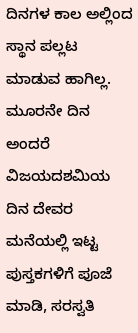ದಿನಗಳ ಕಾಲ ಅಲ್ಲಿಂದ ಸ್ಥಾನ ಪಲ್ಲಟ ಮಾಡುವ ಹಾಗಿಲ್ಲ. ಮೂರನೇ ದಿನ ಅಂದರೆ ವಿಜಯದಶಮಿಯ ದಿನ ದೇವರ ಮನೆಯಲ್ಲಿ ಇಟ್ಟ ಪುಸ್ತಕಗಳಿಗೆ ಪೂಜೆ ಮಾಡಿ, ಸರಸ್ವತಿ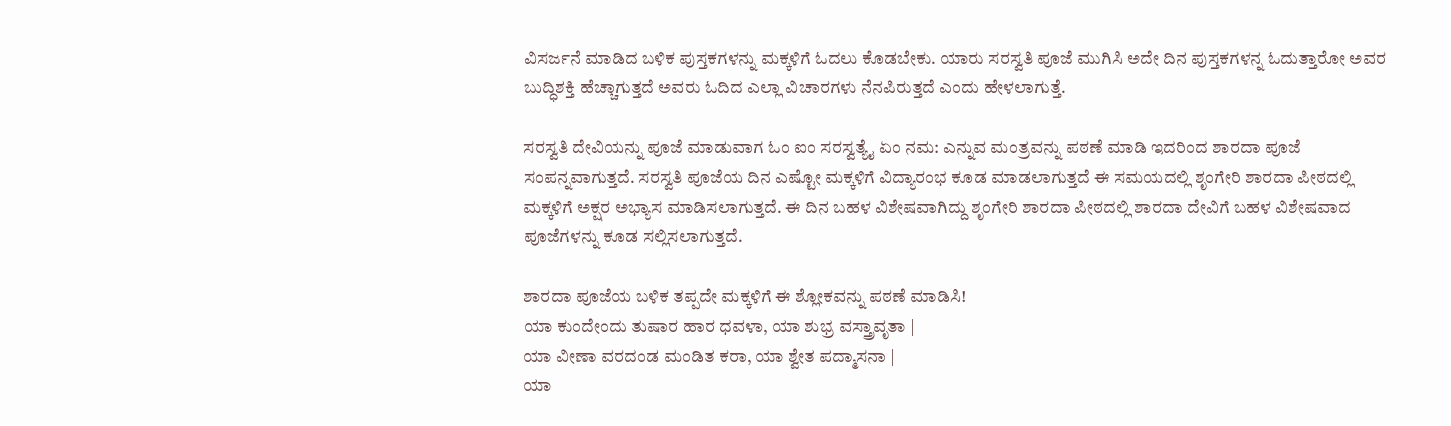ವಿಸರ್ಜನೆ ಮಾಡಿದ ಬಳಿಕ ಪುಸ್ತಕಗಳನ್ನು ಮಕ್ಕಳಿಗೆ ಓದಲು ಕೊಡಬೇಕು. ಯಾರು ಸರಸ್ವತಿ ಪೂಜೆ ಮುಗಿಸಿ ಅದೇ ದಿನ ಪುಸ್ತಕಗಳನ್ನ ಓದುತ್ತಾರೋ ಅವರ ಬುದ್ಧಿಶಕ್ತಿ ಹೆಚ್ಚಾಗುತ್ತದೆ ಅವರು ಓದಿದ ಎಲ್ಲಾ ವಿಚಾರಗಳು ನೆನಪಿರುತ್ತದೆ ಎಂದು ಹೇಳಲಾಗುತ್ತೆ.

ಸರಸ್ವತಿ ದೇವಿಯನ್ನು ಪೂಜೆ ಮಾಡುವಾಗ ಓಂ ಐಂ ಸರಸ್ವತ್ಯೈ ಏಂ ನಮ: ಎನ್ನುವ ಮಂತ್ರವನ್ನು ಪಠಣೆ ಮಾಡಿ ಇದರಿಂದ ಶಾರದಾ ಪೂಜೆ ಸಂಪನ್ನವಾಗುತ್ತದೆ. ಸರಸ್ವತಿ ಪೂಜೆಯ ದಿನ ಎಷ್ಟೋ ಮಕ್ಕಳಿಗೆ ವಿದ್ಯಾರಂಭ ಕೂಡ ಮಾಡಲಾಗುತ್ತದೆ ಈ ಸಮಯದಲ್ಲಿ ಶೃಂಗೇರಿ ಶಾರದಾ ಪೀಠದಲ್ಲಿ ಮಕ್ಕಳಿಗೆ ಅಕ್ಷರ ಅಭ್ಯಾಸ ಮಾಡಿಸಲಾಗುತ್ತದೆ. ಈ ದಿನ ಬಹಳ ವಿಶೇಷವಾಗಿದ್ದು ಶೃಂಗೇರಿ ಶಾರದಾ ಪೀಠದಲ್ಲಿ ಶಾರದಾ ದೇವಿಗೆ ಬಹಳ ವಿಶೇಷವಾದ ಪೂಜೆಗಳನ್ನು ಕೂಡ ಸಲ್ಲಿಸಲಾಗುತ್ತದೆ.

ಶಾರದಾ ಪೂಜೆಯ ಬಳಿಕ ತಪ್ಪದೇ ಮಕ್ಕಳಿಗೆ ಈ ಶ್ಲೋಕವನ್ನು ಪಠಣೆ ಮಾಡಿಸಿ!
ಯಾ ಕುಂದೇಂದು ತುಷಾರ ಹಾರ ಧವಳಾ, ಯಾ ಶುಭ್ರ ವಸ್ತ್ರಾವೃತಾ |
ಯಾ ವೀಣಾ ವರದಂಡ ಮಂಡಿತ ಕರಾ, ಯಾ ಶ್ವೇತ ಪದ್ಮಾಸನಾ |
ಯಾ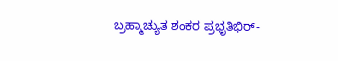ಬ್ರಹ್ಮಾಚ್ಯುತ ಶಂಕರ ಪ್ರಭೃತಿಭಿರ್-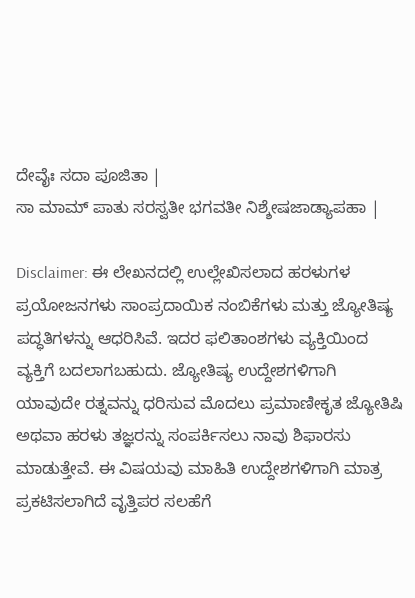ದೇವೈಃ ಸದಾ ಪೂಜಿತಾ |
ಸಾ ಮಾಮ್ ಪಾತು ಸರಸ್ವತೀ ಭಗವತೀ ನಿಶ್ಶೇಷಜಾಡ್ಯಾಪಹಾ |

Disclaimer: ಈ ಲೇಖನದಲ್ಲಿ ಉಲ್ಲೇಖಿಸಲಾದ ಹರಳುಗಳ ಪ್ರಯೋಜನಗಳು ಸಾಂಪ್ರದಾಯಿಕ ನಂಬಿಕೆಗಳು ಮತ್ತು ಜ್ಯೋತಿಷ್ಯ ಪದ್ಧತಿಗಳನ್ನು ಆಧರಿಸಿವೆ. ಇದರ ಫಲಿತಾಂಶಗಳು ವ್ಯಕ್ತಿಯಿಂದ ವ್ಯಕ್ತಿಗೆ ಬದಲಾಗಬಹುದು. ಜ್ಯೋತಿಷ್ಯ ಉದ್ದೇಶಗಳಿಗಾಗಿ ಯಾವುದೇ ರತ್ನವನ್ನು ಧರಿಸುವ ಮೊದಲು ಪ್ರಮಾಣೀಕೃತ ಜ್ಯೋತಿಷಿ ಅಥವಾ ಹರಳು ತಜ್ಞರನ್ನು ಸಂಪರ್ಕಿಸಲು ನಾವು ಶಿಫಾರಸು ಮಾಡುತ್ತೇವೆ. ಈ ವಿಷಯವು ಮಾಹಿತಿ ಉದ್ದೇಶಗಳಿಗಾಗಿ ಮಾತ್ರ ಪ್ರಕಟಿಸಲಾಗಿದೆ ವೃತ್ತಿಪರ ಸಲಹೆಗೆ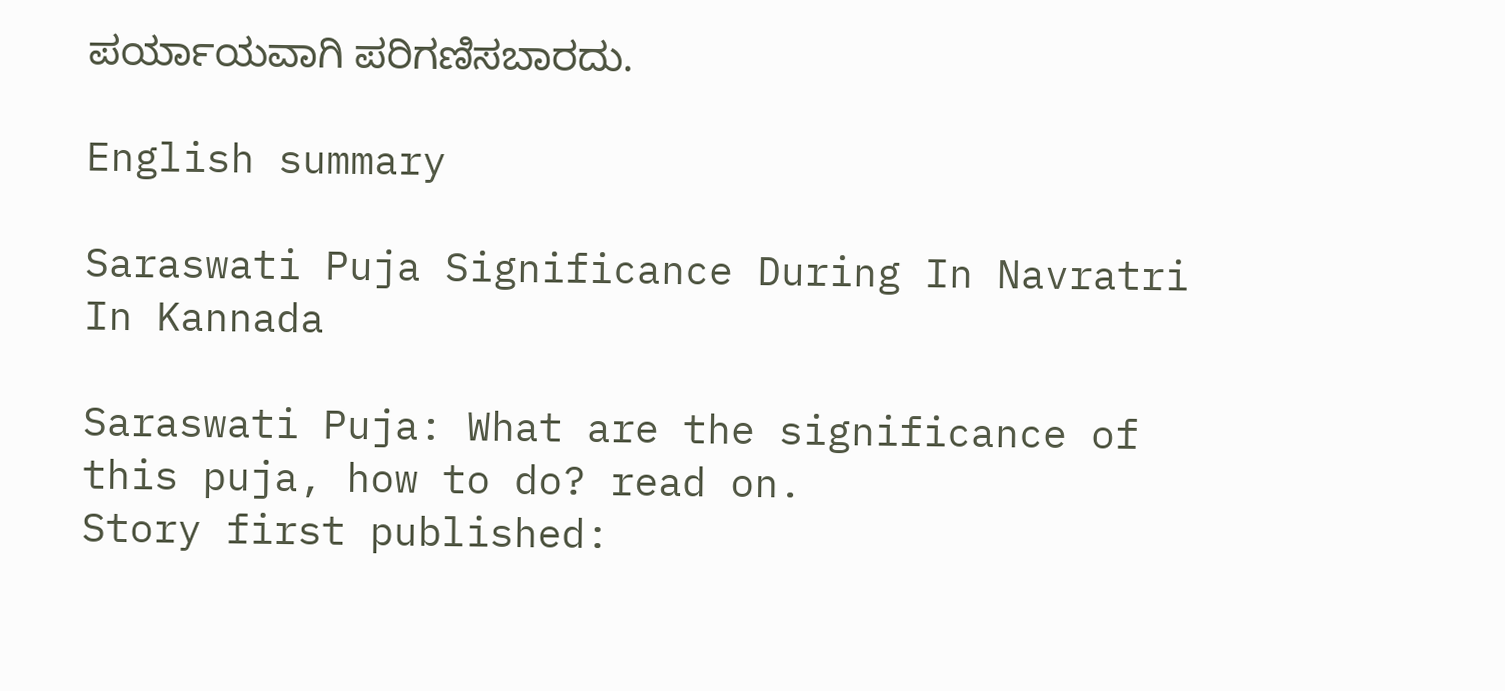ಪರ್ಯಾಯವಾಗಿ ಪರಿಗಣಿಸಬಾರದು.

English summary

Saraswati Puja Significance During In Navratri In Kannada

Saraswati Puja: What are the significance of this puja, how to do? read on.
Story first published: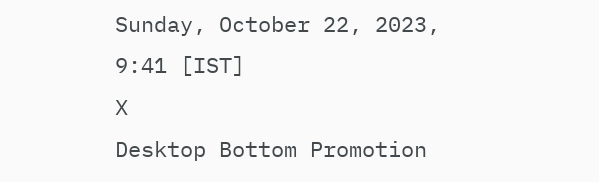Sunday, October 22, 2023, 9:41 [IST]
X
Desktop Bottom Promotion